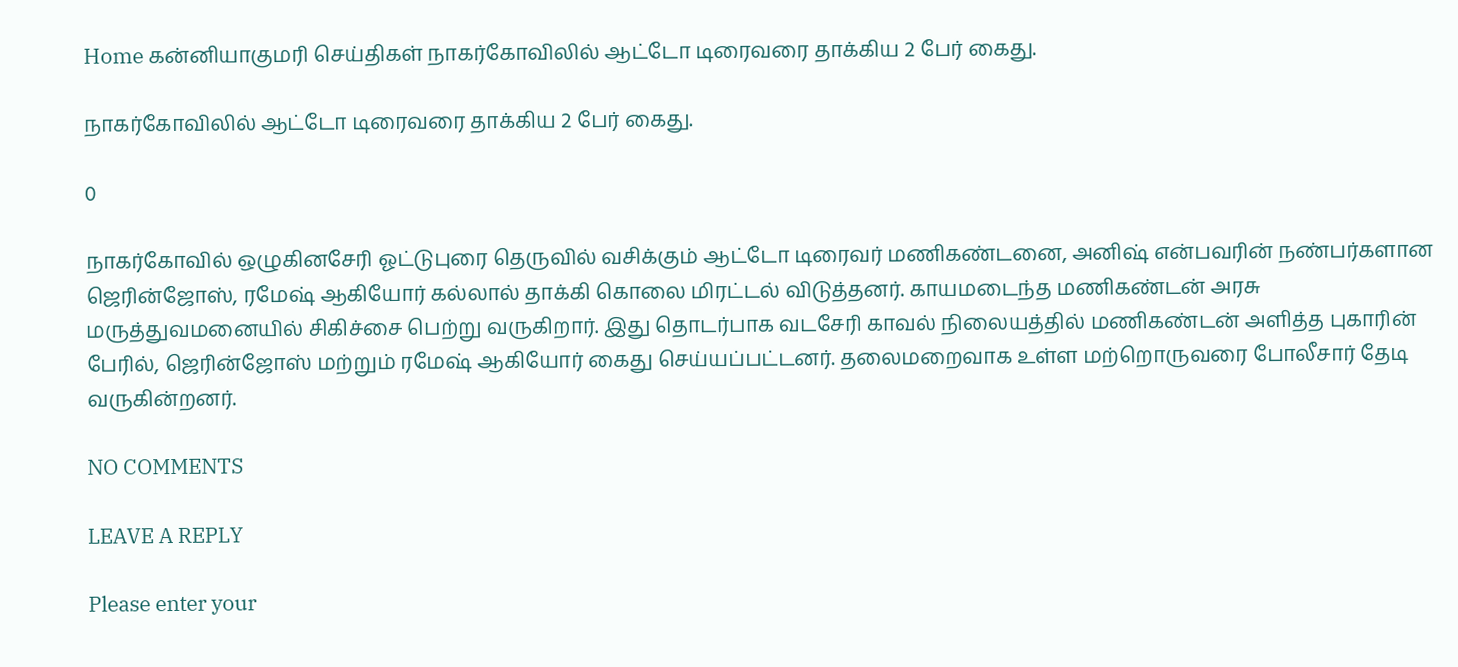Home கன்னியாகுமரி செய்திகள் நாகர்கோவிலில் ஆட்டோ டிரைவரை தாக்கிய 2 பேர் கைது.

நாகர்கோவிலில் ஆட்டோ டிரைவரை தாக்கிய 2 பேர் கைது.

0

நாகர்கோவில் ஒழுகினசேரி ஓட்டுபுரை தெருவில் வசிக்கும் ஆட்டோ டிரைவர் மணிகண்டனை, அனிஷ் என்பவரின் நண்பர்களான ஜெரின்ஜோஸ், ரமேஷ் ஆகியோர் கல்லால் தாக்கி கொலை மிரட்டல் விடுத்தனர். காயமடைந்த மணிகண்டன் அரசு மருத்துவமனையில் சிகிச்சை பெற்று வருகிறார். இது தொடர்பாக வடசேரி காவல் நிலையத்தில் மணிகண்டன் அளித்த புகாரின் பேரில், ஜெரின்ஜோஸ் மற்றும் ரமேஷ் ஆகியோர் கைது செய்யப்பட்டனர். தலைமறைவாக உள்ள மற்றொருவரை போலீசார் தேடி வருகின்றனர்.

NO COMMENTS

LEAVE A REPLY

Please enter your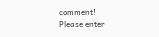comment!
Please enter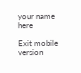your name here

Exit mobile version